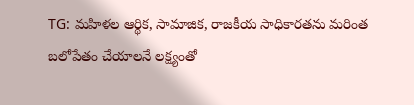TG: మహిళల ఆర్థిక, సామాజిక, రాజకీయ సాధికారతను మరింత బలోపేతం చేయాలనే లక్ష్యంతో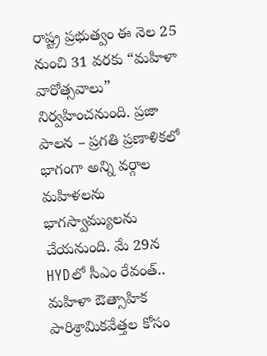రాష్ట్ర ప్రభుత్వం ఈ నెల 25 నుంచి 31 వరకు “మహిళా వారోత్సవాలు” నిర్వహించనుంది. ప్రజా పాలన – ప్రగతి ప్రణాళికలో భాగంగా అన్ని వర్గాల మహిళలను భాగస్వామ్యులను చేయనుంది. మే 29న HYDలో సీఎం రేవంత్.. మహిళా ఔత్సాహిక పారిశ్రామికవేత్తల కోసం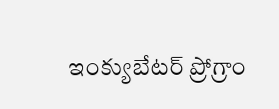ఇంక్యుబేటర్ ప్రోగ్రాం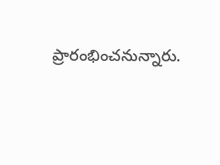ప్రారంభించనున్నారు.